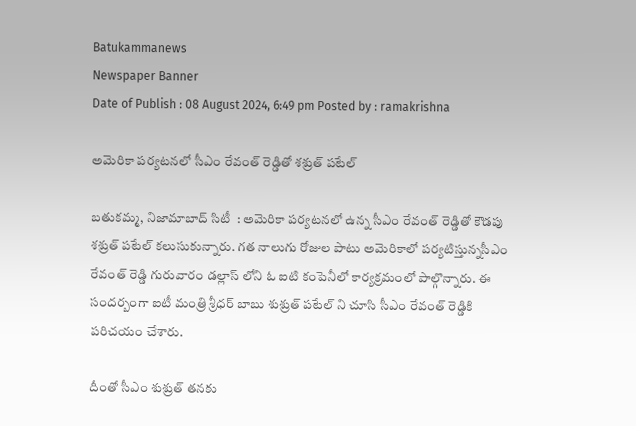Batukammanews
Newspaper Banner
Date of Publish : 08 August 2024, 6:49 pm Posted by : ramakrishna

అమెరికా పర్యటనలో సీఎం రేవంత్ రెడ్డితో శశ్రుత్ పటేల్

బతుకమ్మ, నిజామాబాద్ సిటీ  : అమెరికా పర్యటనలో ఉన్న సీఎం రేవంత్ రెడ్డితో కౌడపు శశ్రుత్ పటేల్ కలుసుకున్నారు. గత నాలుగు రోజుల పాటు అమెరికాలో పర్యటిస్తున్నసీఎం రేవంత్ రెడ్డి గురువారం డల్లాస్ లోని ఓ ఐటి కంపెనీలో కార్యక్రమంలో పాల్గొన్నారు. ఈ సందర్బంగా ఐటీ మంత్రి శ్రీధర్ బాబు శుశ్రుత్ పటేల్ ని చూసి సీఎం రేవంత్ రెడ్డికి పరిచయం చేశారు.

దీంతో సీఎం శుశ్రుత్ తనకు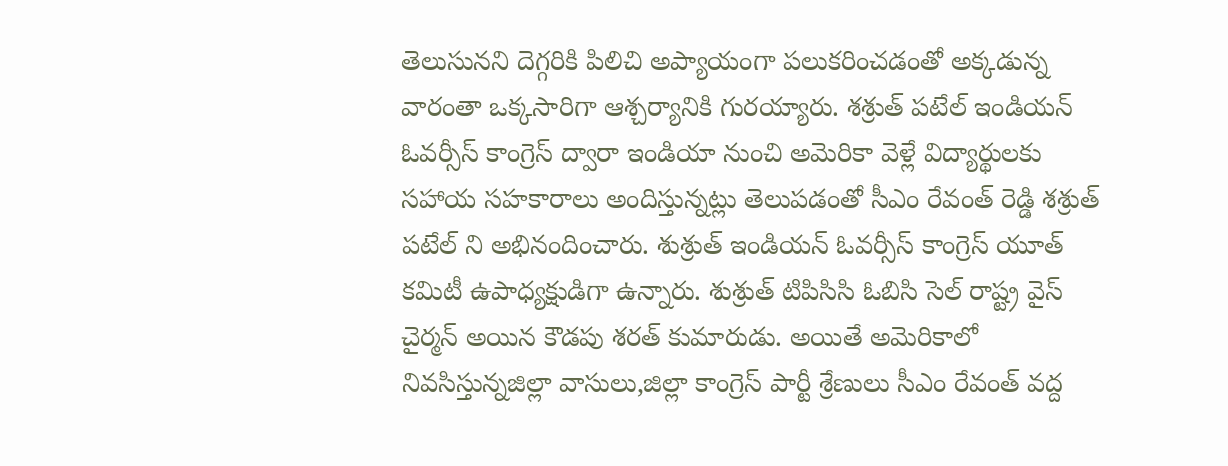తెలుసునని దెగ్గరికి పిలిచి అప్యాయంగా పలుకరించడంతో అక్కడున్న వారంతా ఒక్కసారిగా ఆశ్చర్యానికి గురయ్యారు. శశ్రుత్ పటేల్ ఇండియన్ ఓవర్సీస్ కాంగ్రెస్ ద్వారా ఇండియా నుంచి అమెరికా వెళ్లే విద్యార్థులకు సహాయ సహకారాలు అందిస్తున్నట్లు తెలుపడంతో సీఎం రేవంత్ రెడ్డి శశ్రుత్ పటేల్ ని అభినందించారు. శుశ్రుత్ ఇండియన్ ఓవర్సీస్ కాంగ్రెస్ యూత్ కమిటీ ఉపాధ్యక్షుడిగా ఉన్నారు. శుశ్రుత్ టిపిసిసి ఓబిసి సెల్ రాష్ట్ర వైస్ చైర్మన్ అయిన కౌడపు శరత్ కుమారుడు. అయితే అమెరికాలో నివసిస్తున్నజిల్లా వాసులు,జిల్లా కాంగ్రెస్ పార్టీ శ్రేణులు సీఎం రేవంత్ వద్ద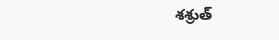శశ్రుత్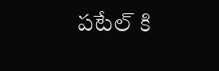పటేల్ కి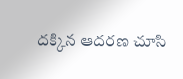దక్కిన ఆదరణ చూసి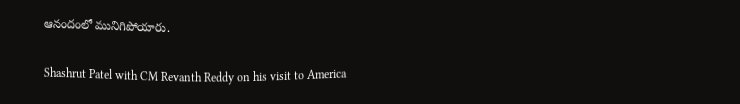ఆనందంలో మునిగిపోయారు.

Shashrut Patel with CM Revanth Reddy on his visit to America